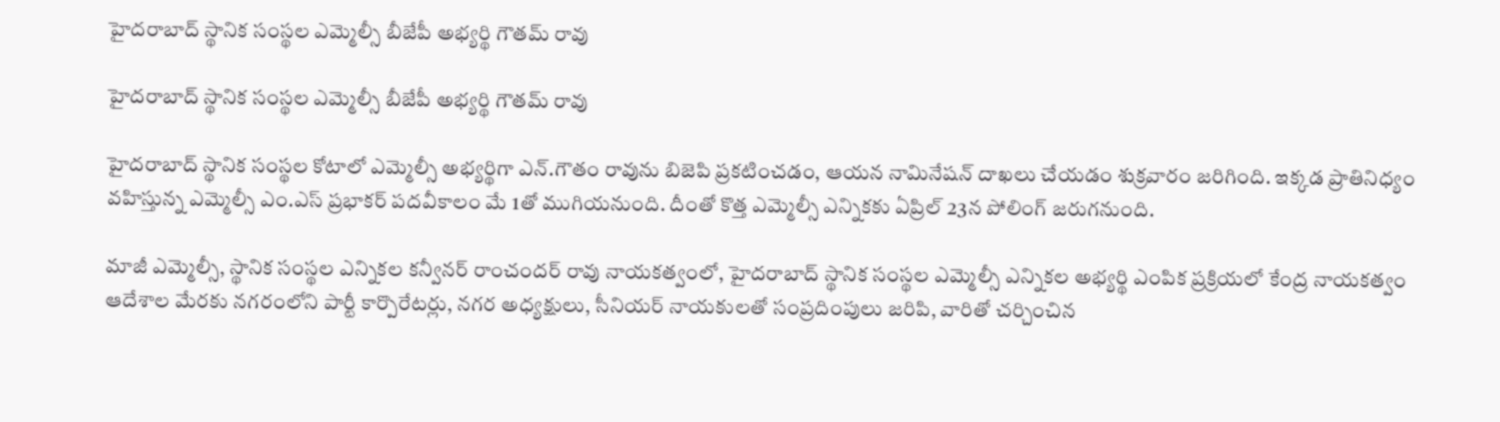హైదరాబాద్ స్థానిక సంస్థల ఎమ్మెల్సీ బీజేపీ అభ్యర్థి గౌతమ్ రావు

హైదరాబాద్ స్థానిక సంస్థల ఎమ్మెల్సీ బీజేపీ అభ్యర్థి గౌతమ్ రావు

హైదరాబాద్ స్థానిక సంస్థల కోటాలో ఎమ్మెల్సీ అభ్యర్థిగా ఎన్.గౌతం రావును బిజెపి ప్రకటించడం, ఆయన నామినేషన్ దాఖలు చేయడం శుక్రవారం జరిగింది. ఇక్కడ ప్రాతినిధ్యం వహిస్తున్న ఎమ్మెల్సీ ఎం.ఎస్ ప్రభాకర్ పదవీకాలం మే 1తో ముగియనుంది. దీంతో కొత్త ఎమ్మెల్సీ ఎన్నికకు ఏప్రిల్ 23న పోలింగ్ జరుగనుంది.

మాజీ ఎమ్మెల్సీ, స్థానిక సంస్థల ఎన్నికల కన్వీనర్ రాంచందర్ రావు నాయకత్వంలో, హైదరాబాద్ స్థానిక సంస్థల ఎమ్మెల్సీ ఎన్నికల అభ్యర్థి ఎంపిక ప్రక్రియలో కేంద్ర నాయకత్వం ఆదేశాల మేరకు నగరంలోని పార్టీ కార్పొరేటర్లు, నగర అధ్యక్షులు, సీనియర్ నాయకులతో సంప్రదింపులు జరిపి, వారితో చర్చించిన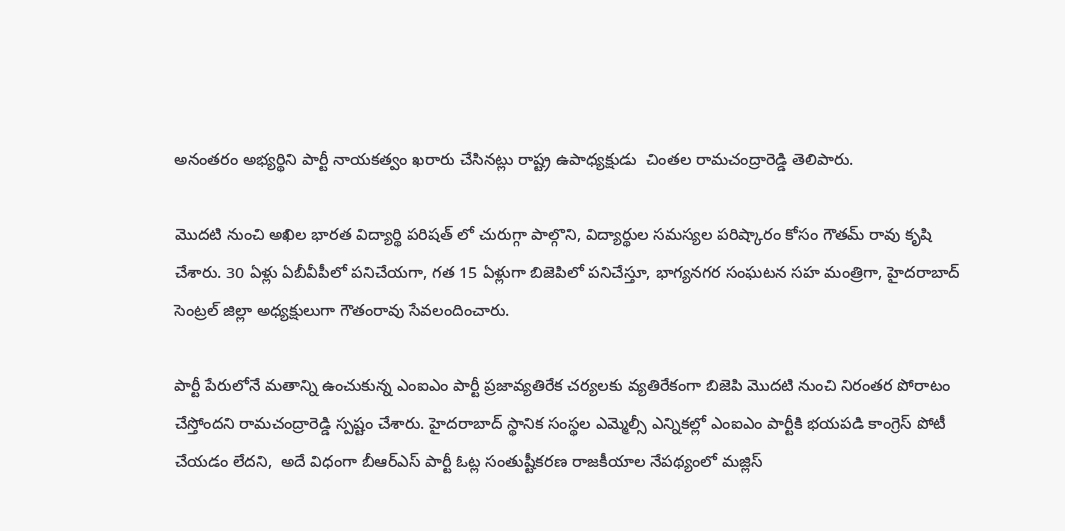అనంతరం అభ్యర్థిని పార్టీ నాయకత్వం ఖరారు చేసినట్లు రాష్ట్ర ఉపాధ్యక్షుడు  చింతల రామచంద్రారెడ్డి తెలిపారు.

మొదటి నుంచి అఖిల భారత విద్యార్థి పరిషత్ లో చురుగ్గా పాల్గొని, విద్యార్థుల సమస్యల పరిష్కారం కోసం గౌతమ్ రావు కృషి చేశారు. 30 ఏళ్లు ఏబీవీపీలో పనిచేయగా, గత 15 ఏళ్లుగా బిజెపిలో పనిచేస్తూ, భాగ్యనగర సంఘటన సహ మంత్రిగా, హైదరాబాద్ సెంట్రల్ జిల్లా అధ్యక్షులుగా గౌతంరావు సేవలందించారు.

పార్టీ పేరులోనే మతాన్ని ఉంచుకున్న ఎంఐఎం పార్టీ ప్రజావ్యతిరేక చర్యలకు వ్యతిరేకంగా బిజెపి మొదటి నుంచి నిరంతర పోరాటం చేస్తోందని రామచంద్రారెడ్డి స్పష్టం చేశారు. హైదరాబాద్ స్థానిక సంస్థల ఎమ్మెల్సీ ఎన్నికల్లో ఎంఐఎం పార్టీకి భయపడి కాంగ్రెస్ పోటీ చేయడం లేదని,  అదే విధంగా బీఆర్ఎస్ పార్టీ ఓట్ల సంతుష్టీకరణ రాజకీయాల నేపథ్యంలో మజ్లిస్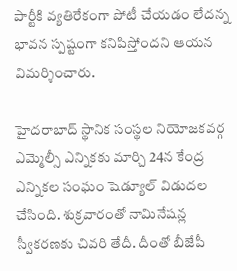పార్టీకి వ్యతిరేకంగా పోటీ చేయడం లేదన్న భావన స్పష్టంగా కనిపిస్తోందని ఆయన విమర్శించారు.

హైదరాబాద్‌ స్థానిక సంస్థల నియోజకవర్గ ఎమ్మెల్సీ ఎన్నికకు మార్చి 24న కేంద్ర ఎన్నికల సంఘం షెడ్యూల్ విడుదల చేసింది. శుక్రవారంతో నామినేషన్ల స్వీకరణకు చివరి తేదీ. దీంతో బీజేపీ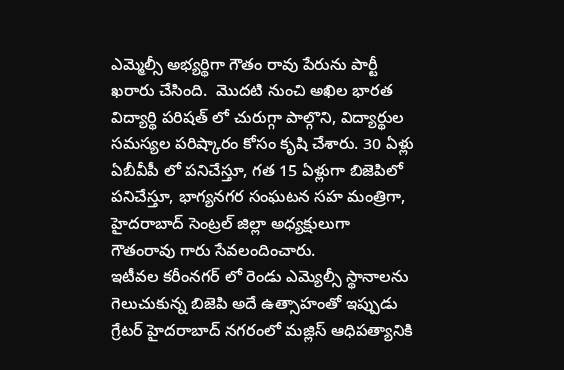ఎమ్మెల్సీ అభ్యర్థిగా గౌతం రావు పేరును పార్టీ ఖరారు చేసింది.  మొదటి నుంచి అఖిల భారత విద్యార్థి పరిషత్ లో చురుగ్గా పాల్గొని, విద్యార్థుల సమస్యల పరిష్కారం కోసం కృషి చేశారు. 30 ఏళ్లు ఏబీవీపీ లో పనిచేస్తూ, గత 15 ఏళ్లుగా బిజెపిలో పనిచేస్తూ, భాగ్యనగర సంఘటన సహ మంత్రిగా, హైదరాబాద్ సెంట్రల్ జిల్లా అధ్యక్షులుగా గౌతంరావు గారు సేవలందించారు.
ఇటీవల కరీంనగర్ లో రెండు ఎమ్యెల్సీ స్థానాలను గెలుచుకున్న బిజెపి అదే ఉత్సాహంతో ఇప్పుడు గ్రేటర్ హైదరాబాద్ నగరంలో మజ్లిస్ ఆధిపత్యానికి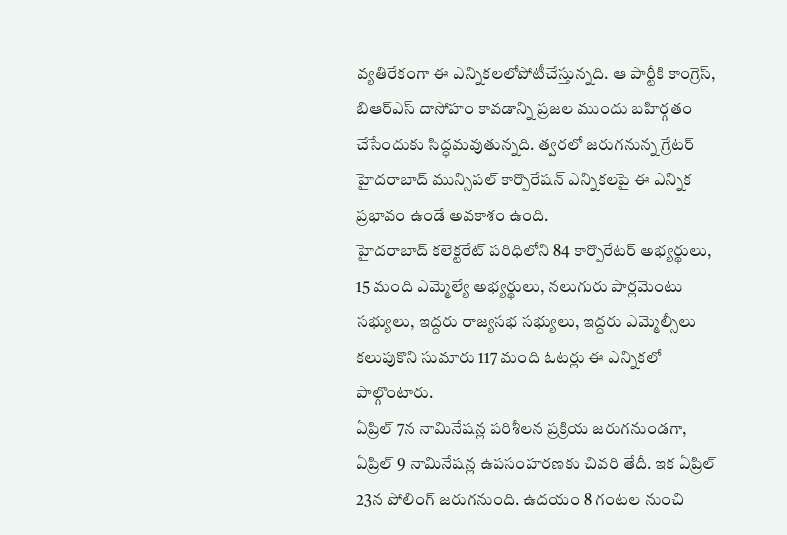వ్యతిరేకంగా ఈ ఎన్నికలలోపోటీచేస్తున్నది. ఆ పార్టీకి కాంగ్రెస్, బిఆర్ఎస్ దాసోహం కావడాన్ని ప్రజల ముందు బహిర్గతం చేసేందుకు సిద్ధమవుతున్నది. త్వరలో జరుగనున్న గ్రేటర్ హైదరాబాద్ మున్సిపల్ కార్పొరేషన్ ఎన్నికలపై ఈ ఎన్నిక ప్రభావం ఉండే అవకాశం ఉంది.
హైదరాబాద్ కలెక్టరేట్ పరిధిలోని 84 కార్పొరేటర్ అభ్యర్థులు, 15 మంది ఎమ్మెల్యే అభ్యర్థులు, నలుగురు పార్లమెంటు సభ్యులు, ఇద్దరు రాజ్యసభ సభ్యులు, ఇద్దరు ఎమ్మెల్సీలు కలుపుకొని సుమారు 117 మంది ఓటర్లు ఈ ఎన్నికలో పాల్గొంటారు.
ఏప్రిల్ 7న నామినేషన్ల పరిశీలన ప్రక్రియ జరుగనుండగా, ఏప్రిల్ 9 నామినేషన్ల ఉపసంహరణకు చివరి తేదీ. ఇక ఏప్రిల్ 23న పోలింగ్ జరుగనుంది. ఉదయం 8 గంటల నుంచి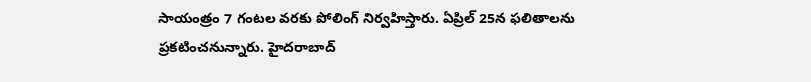సాయంత్రం 7 గంటల వరకు పోలింగ్ నిర్వహిస్తారు. ఏప్రిల్ 25న ఫలితాలను ప్రకటించనున్నారు. హైదరాబాద్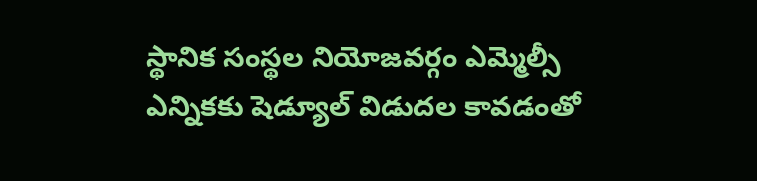స్థానిక సంస్థల నియోజవర్గం ఎమ్మెల్సీ ఎన్నికకు షెడ్యూల్ విడుదల కావడంతో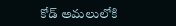కోడ్ అమలులోకి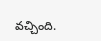వచ్చింది.